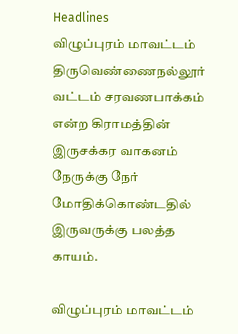Headlines
விழுப்புரம் மாவட்டம் திருவெண்ணைநல்லூர் வட்டம் சரவணபாக்கம் என்ற கிராமத்தின் இருசக்கர வாகனம் நேருக்கு நேர் மோதிக்கொண்டதில் இருவருக்கு பலத்த காயம்.

விழுப்புரம் மாவட்டம்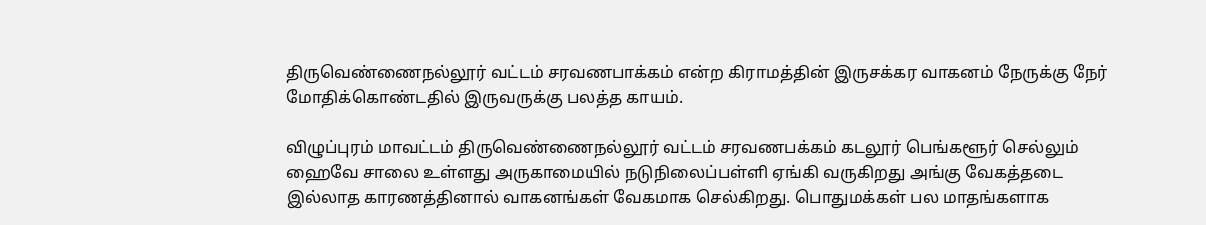திருவெண்ணைநல்லூர் வட்டம் சரவணபாக்கம் என்ற கிராமத்தின் இருசக்கர வாகனம் நேருக்கு நேர் மோதிக்கொண்டதில் இருவருக்கு பலத்த காயம்.

விழுப்புரம் மாவட்டம் திருவெண்ணைநல்லூர் வட்டம் சரவணபக்கம் கடலூர் பெங்களூர் செல்லும் ஹைவே சாலை உள்ளது அருகாமையில் நடுநிலைப்பள்ளி ஏங்கி வருகிறது அங்கு வேகத்தடை இல்லாத காரணத்தினால் வாகனங்கள் வேகமாக செல்கிறது. பொதுமக்கள் பல மாதங்களாக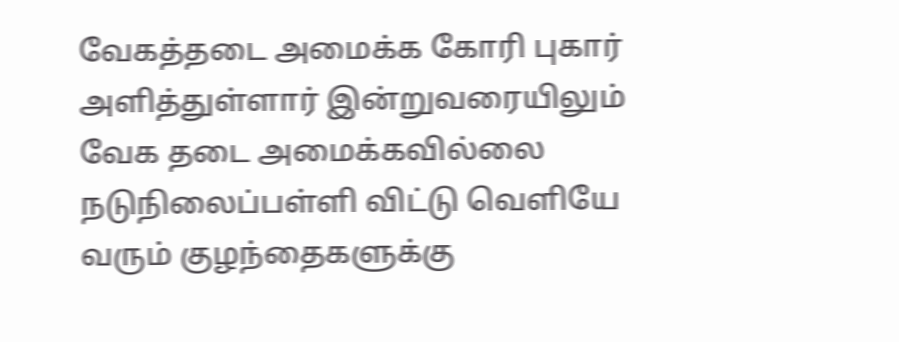வேகத்தடை அமைக்க கோரி புகார் அளித்துள்ளார் இன்றுவரையிலும் வேக தடை அமைக்கவில்லை நடுநிலைப்பள்ளி விட்டு வெளியே வரும் குழந்தைகளுக்கு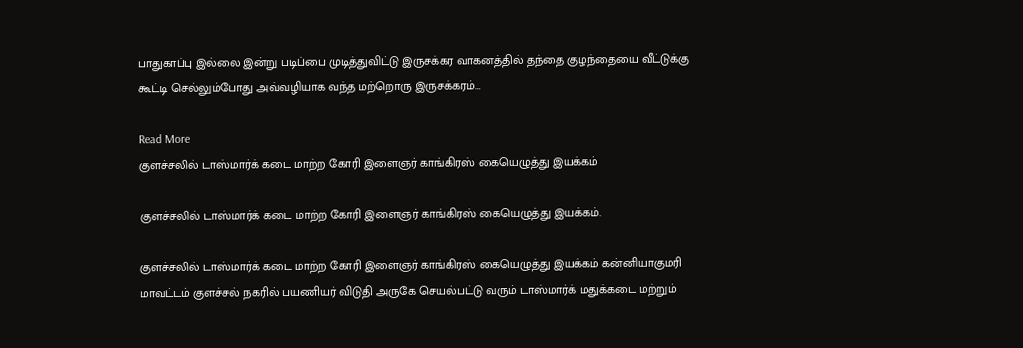பாதுகாப்பு இல்லை இன்று படிப்பை முடித்துவிட்டு இருசக்கர வாகனத்தில் தந்தை குழந்தையை வீட்டுக்கு கூட்டி செல்லும்போது அவ்வழியாக வந்த மற்றொரு இருசக்கரம்…

Read More
குளச்சலில் டாஸ்மார்க் கடை மாற்ற கோரி இளைஞர் காங்கிரஸ் கையெழுத்து இயக்கம்

குளச்சலில் டாஸ்மார்க் கடை மாற்ற கோரி இளைஞர் காங்கிரஸ் கையெழுத்து இயக்கம்.

குளச்சலில் டாஸ்மார்க் கடை மாற்ற கோரி இளைஞர் காங்கிரஸ் கையெழுத்து இயக்கம் கன்னியாகுமரி மாவட்டம் குளச்சல் நகரில் பயணியர் விடுதி அருகே செயல்பட்டு வரும் டாஸ்மார்க் மதுக்கடை மற்றும்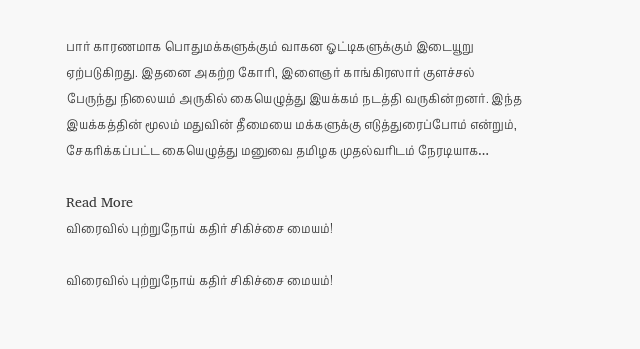பார் காரணமாக பொதுமக்களுக்கும் வாகன ஓட்டிகளுக்கும் இடையூறு ஏற்படுகிறது. இதனை அகற்ற கோரி, இளைஞர் காங்கிரஸார் குளச்சல் பேருந்து நிலையம் அருகில் கையெழுத்து இயக்கம் நடத்தி வருகின்றனர். இந்த இயக்கத்தின் மூலம் மதுவின் தீமையை மக்களுக்கு எடுத்துரைப்போம் என்றும், சேகரிக்கப்பட்ட கையெழுத்து மனுவை தமிழக முதல்வரிடம் நேரடியாக…

Read More
விரைவில் புற்றுநோய் கதிர் சிகிச்சை மையம்!

விரைவில் புற்றுநோய் கதிர் சிகிச்சை மையம்!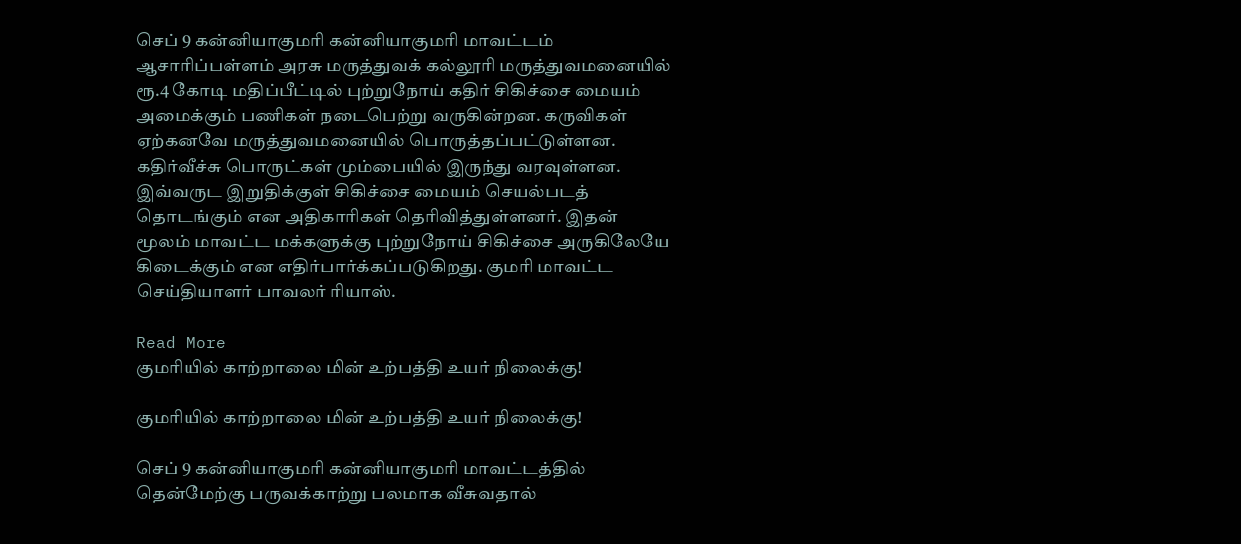செப் 9 கன்னியாகுமரி கன்னியாகுமரி மாவட்டம் ஆசாரிப்பள்ளம் அரசு மருத்துவக் கல்லூரி மருத்துவமனையில் ரூ.4 கோடி மதிப்பீட்டில் புற்றுநோய் கதிர் சிகிச்சை மையம் அமைக்கும் பணிகள் நடைபெற்று வருகின்றன. கருவிகள் ஏற்கனவே மருத்துவமனையில் பொருத்தப்பட்டுள்ளன. கதிர்வீச்சு பொருட்கள் மும்பையில் இருந்து வரவுள்ளன. இவ்வருட இறுதிக்குள் சிகிச்சை மையம் செயல்படத் தொடங்கும் என அதிகாரிகள் தெரிவித்துள்ளனர். இதன் மூலம் மாவட்ட மக்களுக்கு புற்றுநோய் சிகிச்சை அருகிலேயே கிடைக்கும் என எதிர்பார்க்கப்படுகிறது. குமரி மாவட்ட செய்தியாளர் பாவலர் ரியாஸ்.

Read More
குமரியில் காற்றாலை மின் உற்பத்தி உயர் நிலைக்கு!

குமரியில் காற்றாலை மின் உற்பத்தி உயர் நிலைக்கு!

செப் 9 கன்னியாகுமரி கன்னியாகுமரி மாவட்டத்தில் தென்மேற்கு பருவக்காற்று பலமாக வீசுவதால்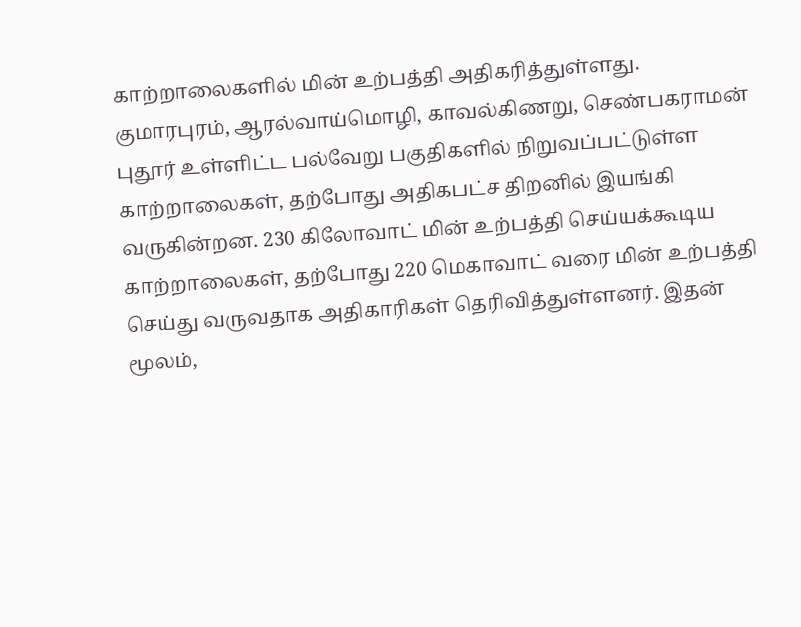காற்றாலைகளில் மின் உற்பத்தி அதிகரித்துள்ளது. குமாரபுரம், ஆரல்வாய்மொழி, காவல்கிணறு, செண்பகராமன் புதூர் உள்ளிட்ட பல்வேறு பகுதிகளில் நிறுவப்பட்டுள்ள காற்றாலைகள், தற்போது அதிகபட்ச திறனில் இயங்கி வருகின்றன. 230 கிலோவாட் மின் உற்பத்தி செய்யக்கூடிய காற்றாலைகள், தற்போது 220 மெகாவாட் வரை மின் உற்பத்தி செய்து வருவதாக அதிகாரிகள் தெரிவித்துள்ளனர். இதன் மூலம்,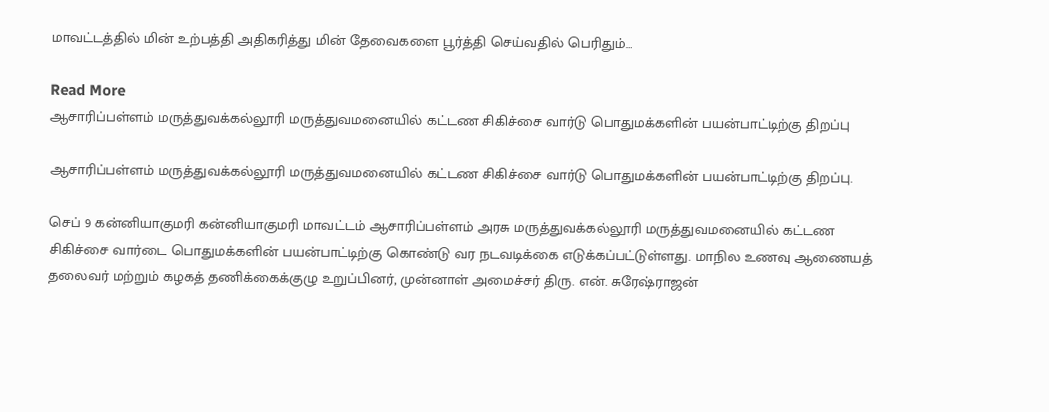மாவட்டத்தில் மின் உற்பத்தி அதிகரித்து மின் தேவைகளை பூர்த்தி செய்வதில் பெரிதும்…

Read More
ஆசாரிப்பள்ளம் மருத்துவக்கல்லூரி மருத்துவமனையில் கட்டண சிகிச்சை வார்டு பொதுமக்களின் பயன்பாட்டிற்கு திறப்பு

ஆசாரிப்பள்ளம் மருத்துவக்கல்லூரி மருத்துவமனையில் கட்டண சிகிச்சை வார்டு பொதுமக்களின் பயன்பாட்டிற்கு திறப்பு.

செப் 9 கன்னியாகுமரி கன்னியாகுமரி மாவட்டம் ஆசாரிப்பள்ளம் அரசு மருத்துவக்கல்லூரி மருத்துவமனையில் கட்டண சிகிச்சை வார்டை பொதுமக்களின் பயன்பாட்டிற்கு கொண்டு வர நடவடிக்கை எடுக்கப்பட்டுள்ளது. மாநில உணவு ஆணையத் தலைவர் மற்றும் கழகத் தணிக்கைக்குழு உறுப்பினர், முன்னாள் அமைச்சர் திரு. என். சுரேஷ்ராஜன்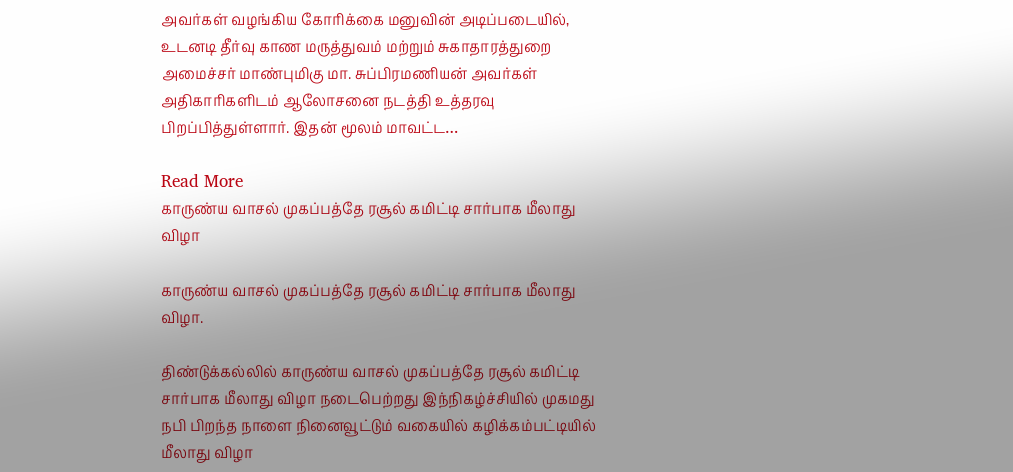அவர்கள் வழங்கிய கோரிக்கை மனுவின் அடிப்படையில், உடனடி தீர்வு காண மருத்துவம் மற்றும் சுகாதாரத்துறை அமைச்சர் மாண்புமிகு மா. சுப்பிரமணியன் அவர்கள் அதிகாரிகளிடம் ஆலோசனை நடத்தி உத்தரவு பிறப்பித்துள்ளார். இதன் மூலம் மாவட்ட…

Read More
காருண்ய வாசல் முகப்பத்தே ரசூல் கமிட்டி சார்பாக மீலாது விழா

காருண்ய வாசல் முகப்பத்தே ரசூல் கமிட்டி சார்பாக மீலாது விழா.

திண்டுக்கல்லில் காருண்ய வாசல் முகப்பத்தே ரசூல் கமிட்டி சார்பாக மீலாது விழா நடைபெற்றது இந்நிகழ்ச்சியில் முகமது நபி பிறந்த நாளை நினைவூட்டும் வகையில் கழிக்கம்பட்டியில் மீலாது விழா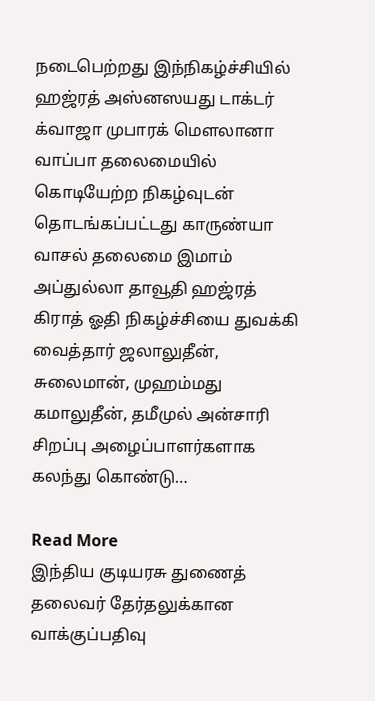நடைபெற்றது இந்நிகழ்ச்சியில் ஹஜ்ரத் அஸ்னஸயது டாக்டர் க்வாஜா முபாரக் மௌலானா வாப்பா தலைமையில் கொடியேற்ற நிகழ்வுடன் தொடங்கப்பட்டது காருண்யா வாசல் தலைமை இமாம் அப்துல்லா தாவூதி ஹஜ்ரத் கிராத் ஓதி நிகழ்ச்சியை துவக்கி வைத்தார் ஜலாலுதீன், சுலைமான், முஹம்மது கமாலுதீன், தமீமுல் அன்சாரி சிறப்பு அழைப்பாளர்களாக கலந்து கொண்டு…

Read More
இந்திய குடியரசு துணைத் தலைவர் தேர்தலுக்கான வாக்குப்பதிவு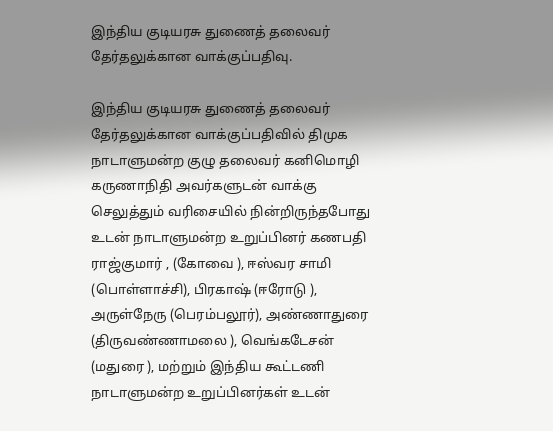இந்திய குடியரசு துணைத் தலைவர் தேர்தலுக்கான வாக்குப்பதிவு.

இந்திய குடியரசு துணைத் தலைவர் தேர்தலுக்கான வாக்குப்பதிவில் திமுக நாடாளுமன்ற குழு தலைவர் கனிமொழி கருணாநிதி அவர்களுடன் வாக்கு செலுத்தும் வரிசையில் நின்றிருந்தபோது உடன் நாடாளுமன்ற உறுப்பினர் கணபதி ராஜ்குமார் , (கோவை ), ஈஸ்வர சாமி (பொள்ளாச்சி), பிரகாஷ் (ஈரோடு ), அருள்நேரு (பெரம்பலூர்), அண்ணாதுரை (திருவண்ணாமலை ), வெங்கடேசன் (மதுரை ), மற்றும் இந்திய கூட்டணி நாடாளுமன்ற உறுப்பினர்கள் உடன்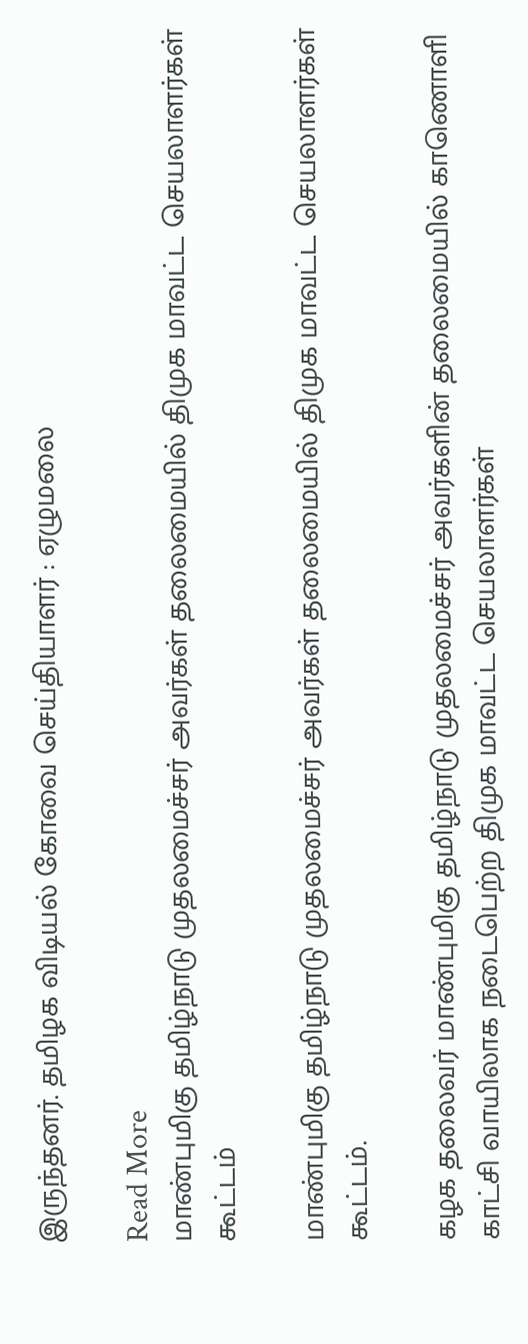இருந்தனர். தமிழக விடியல் கோவை செய்தியாளர் : ஏழுமலை

Read More
மாண்புமிகு தமிழ்நாடு முதலமைச்சர் அவர்கள் தலைமையில் திமுக மாவட்ட செயலாளர்கள் கூட்டம்

மாண்புமிகு தமிழ்நாடு முதலமைச்சர் அவர்கள் தலைமையில் திமுக மாவட்ட செயலாளர்கள் கூட்டம்.

கழக தலைவர் மாண்புமிகு தமிழ்நாடு முதலமைச்சர் அவர்களின் தலைமையில் காணொளி காட்சி வாயிலாக நடைபெற்ற திமுக மாவட்ட செயலாளர்கள்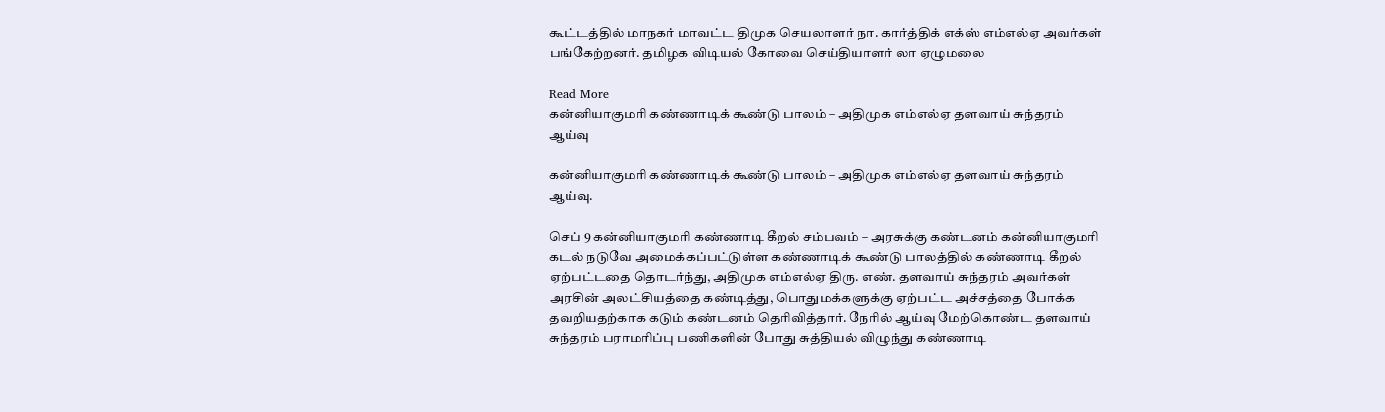கூட்டத்தில் மாநகர் மாவட்ட திமுக செயலாளர் நா. கார்த்திக் எக்ஸ் எம்எல்ஏ அவர்கள் பங்கேற்றனர். தமிழக விடியல் கோவை செய்தியாளர் லா ஏழுமலை

Read More
கன்னியாகுமரி கண்ணாடிக் கூண்டு பாலம் – அதிமுக எம்எல்ஏ தளவாய் சுந்தரம் ஆய்வு

கன்னியாகுமரி கண்ணாடிக் கூண்டு பாலம் – அதிமுக எம்எல்ஏ தளவாய் சுந்தரம் ஆய்வு.

செப் 9 கன்னியாகுமரி கண்ணாடி கீறல் சம்பவம் – அரசுக்கு கண்டனம் கன்னியாகுமரி கடல் நடுவே அமைக்கப்பட்டுள்ள கண்ணாடிக் கூண்டு பாலத்தில் கண்ணாடி கீறல் ஏற்பட்டதை தொடர்ந்து, அதிமுக எம்எல்ஏ திரு. எண். தளவாய் சுந்தரம் அவர்கள் அரசின் அலட்சியத்தை கண்டித்து, பொதுமக்களுக்கு ஏற்பட்ட அச்சத்தை போக்க தவறியதற்காக கடும் கண்டனம் தெரிவித்தார். நேரில் ஆய்வு மேற்கொண்ட தளவாய் சுந்தரம் பராமரிப்பு பணிகளின் போது சுத்தியல் விழுந்து கண்ணாடி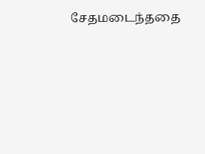சேதமடைந்ததை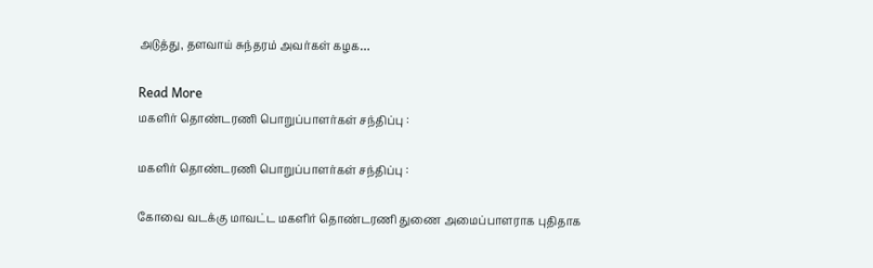அடுத்து, தளவாய் சுந்தரம் அவர்கள் கழக…

Read More
மகளிர் தொண்டரணி பொறுப்பாளர்கள் சந்திப்பு :

மகளிர் தொண்டரணி பொறுப்பாளர்கள் சந்திப்பு :

கோவை வடக்கு மாவட்ட மகளிர் தொண்டரணி துணை அமைப்பாளராக புதிதாக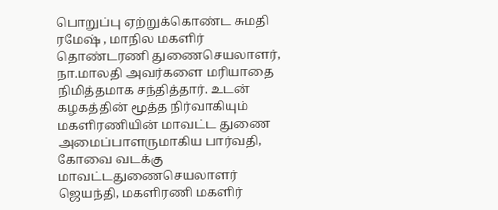பொறுப்பு ஏற்றுக்கொண்ட சுமதி ரமேஷ் , மாநில மகளிர் தொண்டரணி துணைசெயலாளர், நா.மாலதி அவர்களை மரியாதை நிமித்தமாக சந்தித்தார். உடன் கழகத்தின் மூத்த நிர்வாகியும் மகளிரணியின் மாவட்ட துணை அமைப்பாளருமாகிய பார்வதி, கோவை வடக்கு மாவட்டதுணைசெயலாளர் ஜெயந்தி, மகளிரணி மகளிர்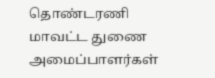தொண்டரணி மாவட்ட துணை அமைப்பாளர்கள்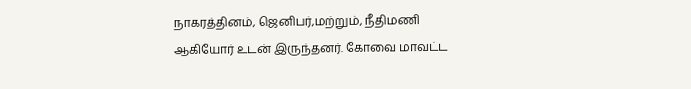நாகரத்தினம், ஜெனிபர்,மற்றும், நீதிமணி ஆகியோர் உடன் இருந்தனர். கோவை மாவட்ட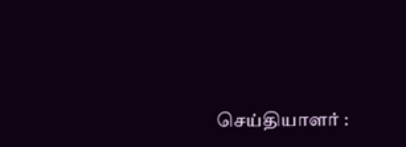செய்தியாளர் :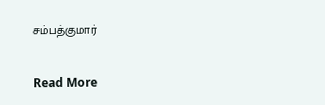சம்பத்குமார்

Read More